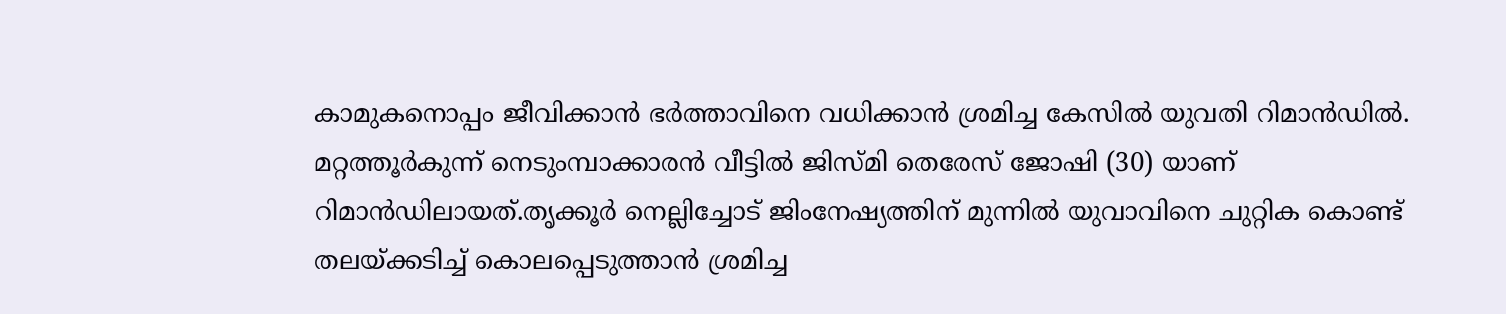കാമുകനൊപ്പം ജീവിക്കാൻ ഭർത്താവിനെ വധിക്കാൻ ശ്രമിച്ച കേസില്‍ യുവതി റിമാൻഡില്‍. മറ്റത്തൂർകുന്ന് നെടുംമ്പാക്കാരൻ വീട്ടില്‍ ജിസ്മി തെരേസ് ജോഷി (30) യാണ് റിമാൻഡിലായത്.തൃക്കൂർ നെല്ലിച്ചോട് ജിംനേഷ്യത്തിന് മുന്നില്‍ യുവാവിനെ ചുറ്റിക കൊണ്ട് തലയ്ക്കടിച്ച്‌ കൊലപ്പെടുത്താൻ ശ്രമിച്ച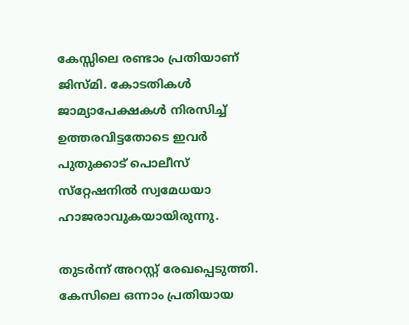കേസ്സിലെ രണ്ടാം പ്രതിയാണ് ജിസ്മി. കോടതികള്‍ ജാമ്യാപേക്ഷകള്‍ നിരസിച്ച്‌ ഉത്തരവിട്ടതോടെ ഇവർ പുതുക്കാട് പൊലീസ് സ്‌റ്റേഷനില്‍ സ്വമേധയാ ഹാജരാവുകയായിരുന്നു.

തുടർന്ന് അറസ്റ്റ് രേഖപ്പെടുത്തി. കേസിലെ ഒന്നാം പ്രതിയായ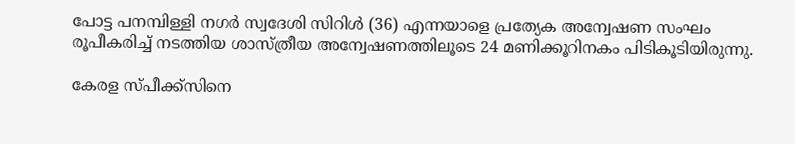പോട്ട പനമ്പിള്ളി നഗർ സ്വദേശി സിറിള്‍ (36) എന്നയാളെ പ്രത്യേക അന്വേഷണ സംഘം രൂപീകരിച്ച്‌ നടത്തിയ ശാസ്ത്രീയ അന്വേഷണത്തിലൂടെ 24 മണിക്കൂറിനകം പിടികൂടിയിരുന്നു.

കേരള സ്പീക്ക്സിനെ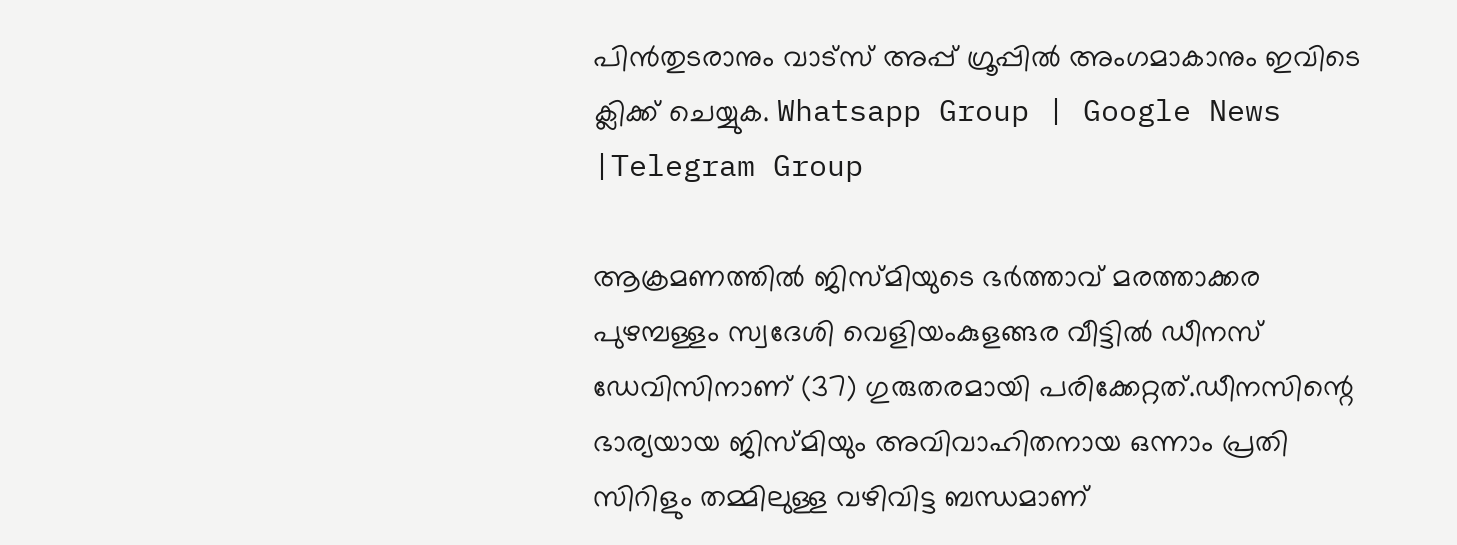പിൻതുടരാനും വാട്സ് അപ്പ് ഗ്രൂപ്പിൽ അംഗമാകാനും ഇവിടെ ക്ലിക്ക് ചെയ്യുക. Whatsapp Group | Google News |Telegram Group

ആക്രമണത്തില്‍ ജിസ്മിയുടെ ഭർത്താവ് മരത്താക്കര പുഴമ്പള്ളം സ്വദേശി വെളിയംകുളങ്ങര വീട്ടില്‍ ഡീനസ് ഡേവിസിനാണ് (37) ഗുരുതരമായി പരിക്കേറ്റത്.ഡീനസിന്റെ ഭാര്യയായ ജിസ്മിയും അവിവാഹിതനായ ഒന്നാം പ്രതി സിറിളും തമ്മിലുള്ള വഴിവിട്ട ബന്ധമാണ്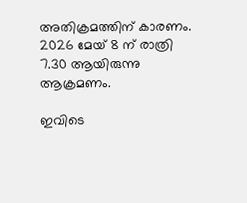അതിക്രമത്തിന് കാരണം. 2026 മേയ് 8 ന് രാത്രി 7.30 ആയിരുന്നു ആക്രമണം.

ഇവിടെ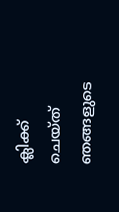ക്ലിക്ക് ചെയ്ത് ഞങ്ങളുടെ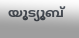യൂട്യൂബ്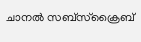ചാനൽ സബ്സ്ക്രൈബ്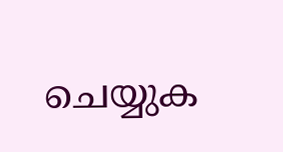ചെയ്യുക